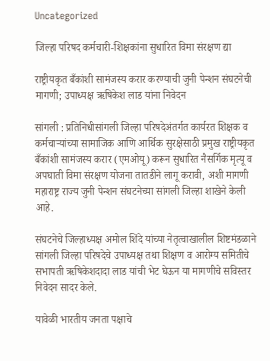Uncategorized

जिल्हा परिषद कर्मचारी-शिक्षकांना सुधारित विमा संरक्षण द्या

राष्ट्रीयकृत बँकांशी सामंजस्य करार करण्याची जुनी पेन्शन संघटनेची मागणी; उपाध्यक्ष ऋषिकेश लाड यांना निवेदन

सांगली : प्रतिनिधीसांगली जिल्हा परिषदेअंतर्गत कार्यरत शिक्षक व कर्मचाऱ्यांच्या सामाजिक आणि आर्थिक सुरक्षेसाठी प्रमुख राष्ट्रीयकृत बँकांशी सामंजस्य करार (एमओयू) करून सुधारित नैसर्गिक मृत्यू व अपघाती विमा संरक्षण योजना तातडीने लागू करावी, अशी मागणी महाराष्ट्र राज्य जुनी पेन्शन संघटनेच्या सांगली जिल्हा शाखेने केली आहे.

संघटनेचे जिल्हाध्यक्ष अमोल शिंदे यांच्या नेतृत्वाखालील शिष्टमंडळाने सांगली जिल्हा परिषदेचे उपाध्यक्ष तथा शिक्षण व आरोग्य समितीचे सभापती ऋषिकेशदादा लाड यांची भेट घेऊन या मागणीचे सविस्तर निवेदन सादर केले.

यावेळी भारतीय जनता पक्षाचे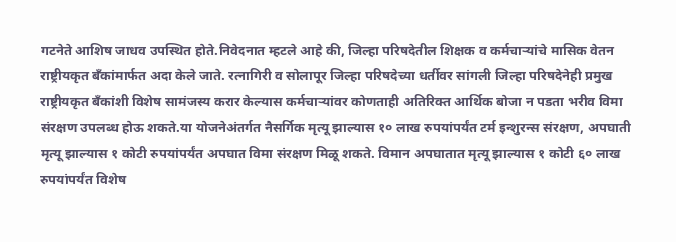गटनेते आशिष जाधव उपस्थित होते.निवेदनात म्हटले आहे की, जिल्हा परिषदेतील शिक्षक व कर्मचाऱ्यांचे मासिक वेतन राष्ट्रीयकृत बँकांमार्फत अदा केले जाते. रत्नागिरी व सोलापूर जिल्हा परिषदेच्या धर्तीवर सांगली जिल्हा परिषदेनेही प्रमुख राष्ट्रीयकृत बँकांशी विशेष सामंजस्य करार केल्यास कर्मचाऱ्यांवर कोणताही अतिरिक्त आर्थिक बोजा न पडता भरीव विमा संरक्षण उपलब्ध होऊ शकते.या योजनेअंतर्गत नैसर्गिक मृत्यू झाल्यास १० लाख रुपयांपर्यंत टर्म इन्शुरन्स संरक्षण, अपघाती मृत्यू झाल्यास १ कोटी रुपयांपर्यंत अपघात विमा संरक्षण मिळू शकते. विमान अपघातात मृत्यू झाल्यास १ कोटी ६० लाख रुपयांपर्यंत विशेष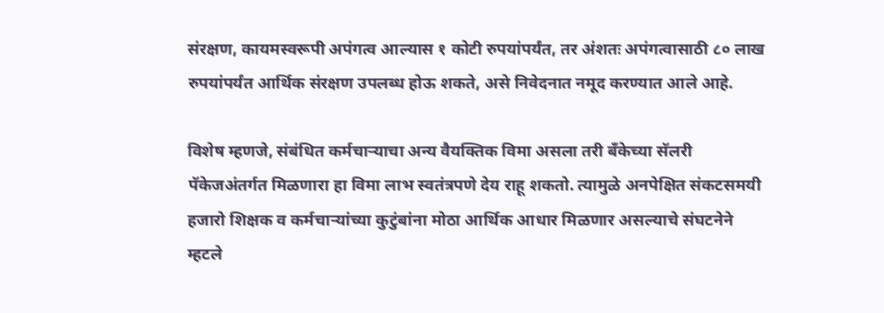संरक्षण, कायमस्वरूपी अपंगत्व आल्यास १ कोटी रुपयांपर्यंत, तर अंशतः अपंगत्वासाठी ८० लाख रुपयांपर्यंत आर्थिक संरक्षण उपलब्ध होऊ शकते, असे निवेदनात नमूद करण्यात आले आहे.

विशेष म्हणजे, संबंधित कर्मचाऱ्याचा अन्य वैयक्तिक विमा असला तरी बँकेच्या सॅलरी पॅकेजअंतर्गत मिळणारा हा विमा लाभ स्वतंत्रपणे देय राहू शकतो. त्यामुळे अनपेक्षित संकटसमयी हजारो शिक्षक व कर्मचाऱ्यांच्या कुटुंबांना मोठा आर्थिक आधार मिळणार असल्याचे संघटनेने म्हटले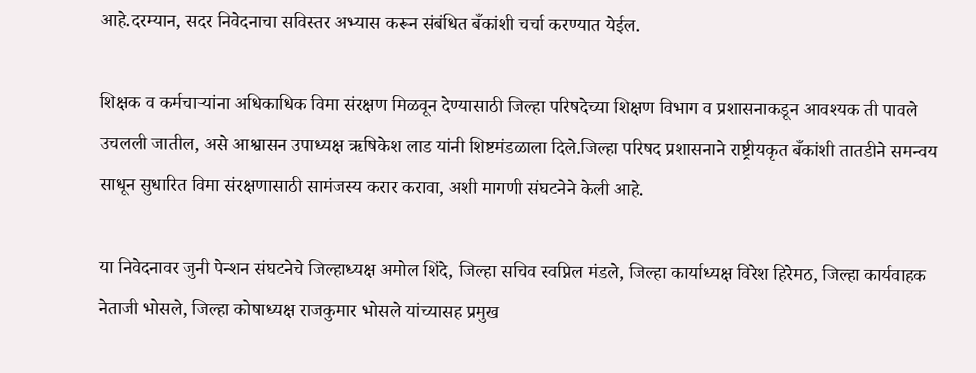आहे.दरम्यान, सदर निवेदनाचा सविस्तर अभ्यास करून संबंधित बँकांशी चर्चा करण्यात येईल.

शिक्षक व कर्मचाऱ्यांना अधिकाधिक विमा संरक्षण मिळवून देण्यासाठी जिल्हा परिषदेच्या शिक्षण विभाग व प्रशासनाकडून आवश्यक ती पावले उचलली जातील, असे आश्वासन उपाध्यक्ष ऋषिकेश लाड यांनी शिष्टमंडळाला दिले.जिल्हा परिषद प्रशासनाने राष्ट्रीयकृत बँकांशी तातडीने समन्वय साधून सुधारित विमा संरक्षणासाठी सामंजस्य करार करावा, अशी मागणी संघटनेने केली आहे.

या निवेदनावर जुनी पेन्शन संघटनेचे जिल्हाध्यक्ष अमोल शिंदे, जिल्हा सचिव स्वप्निल मंडले, जिल्हा कार्याध्यक्ष विरेश हिरेमठ, जिल्हा कार्यवाहक नेताजी भोसले, जिल्हा कोषाध्यक्ष राजकुमार भोसले यांच्यासह प्रमुख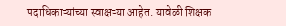पदाधिकाऱ्यांच्या स्वाक्षऱ्या आहेत. यावेळी शिक्षक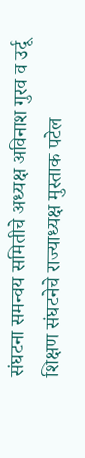संघटना समन्वय समितीचे अध्यक्ष अविनाश गुरव व उर्दू शिक्षण संघटनेचे राज्याध्यक्ष मुस्ताक पटेल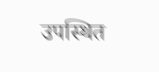उपस्थित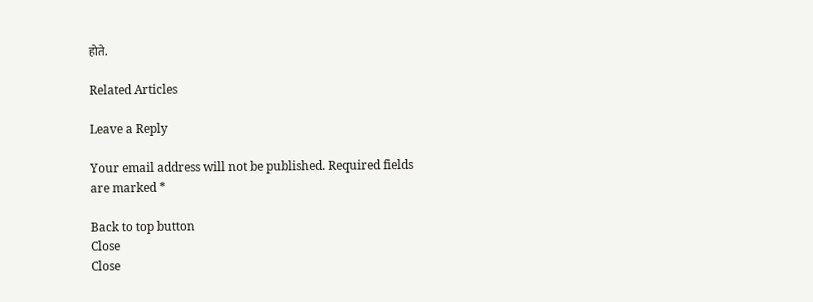होते.

Related Articles

Leave a Reply

Your email address will not be published. Required fields are marked *

Back to top button
Close
Close